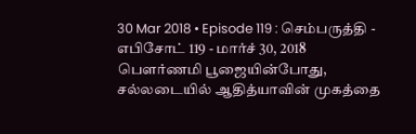30 Mar 2018 • Episode 119 : செம்பருத்தி - எபிசோட் 119 - மார்ச் 30, 2018
பௌர்ணமி பூஜையின்போது, சல்லடையில் ஆதித்யாவின் முகத்தை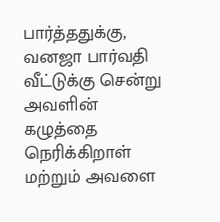பார்த்ததுக்கு, வனஜா பார்வதி வீட்டுக்கு சென்று அவளின் கழுத்தை நெரிக்கிறாள் மற்றும் அவளை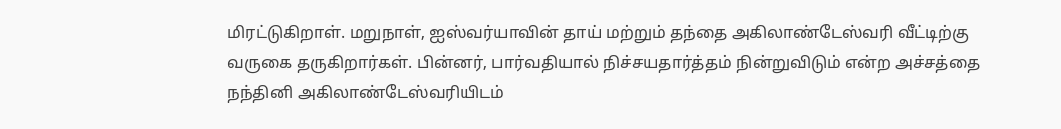மிரட்டுகிறாள். மறுநாள், ஐஸ்வர்யாவின் தாய் மற்றும் தந்தை அகிலாண்டேஸ்வரி வீட்டிற்கு வருகை தருகிறார்கள். பின்னர், பார்வதியால் நிச்சயதார்த்தம் நின்றுவிடும் என்ற அச்சத்தை நந்தினி அகிலாண்டேஸ்வரியிடம்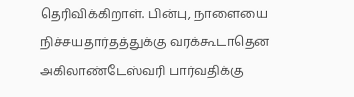தெரிவிக்கிறாள். பின்பு, நாளையை நிச்சயதார்தத்துக்கு வரக்கூடாதென அகிலாண்டேஸ்வரி பார்வதிக்கு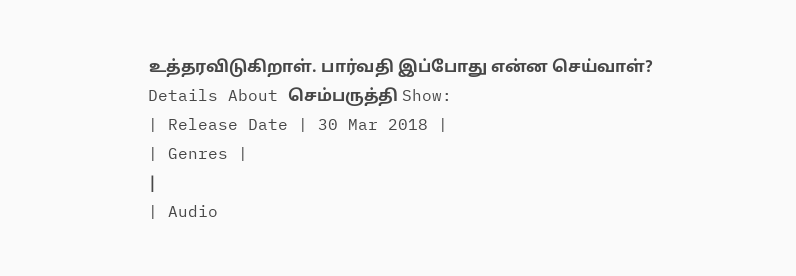உத்தரவிடுகிறாள். பார்வதி இப்போது என்ன செய்வாள்?
Details About செம்பருத்தி Show:
| Release Date | 30 Mar 2018 |
| Genres |
|
| Audio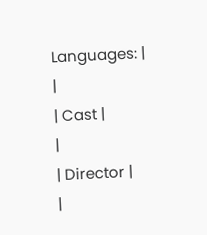Languages: |
|
| Cast |
|
| Director |
|